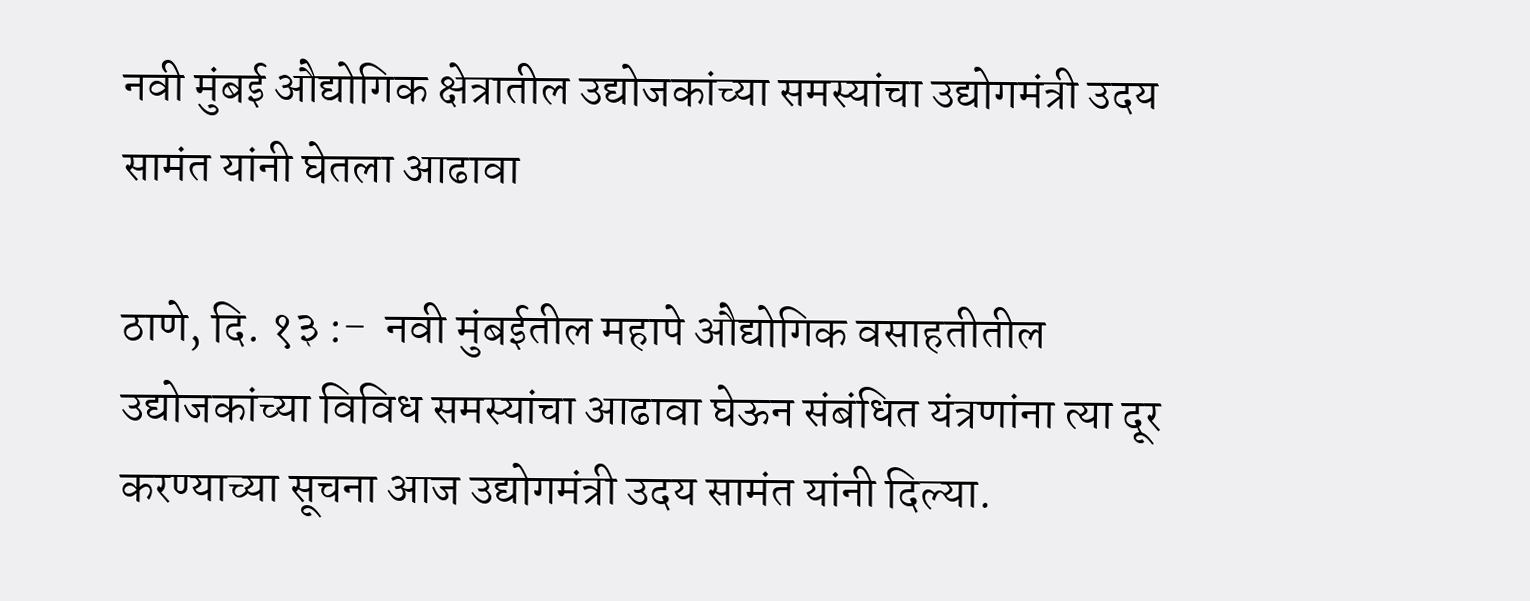नवी मुंबई औद्योगिक क्षेत्रातील उद्योजकांच्या समस्यांचा उद्योगमंत्री उदय सामंत यांनी घेतला आढावा

ठाणे, दि. १३ :-  नवी मुंबईतील महापे औद्योगिक वसाहतीतील उद्योजकांच्या विविध समस्यांचा आढावा घेऊन संबंधित यंत्रणांना त्या दूर करण्याच्या सूचना आज उद्योगमंत्री उदय सामंत यांनी दिल्या.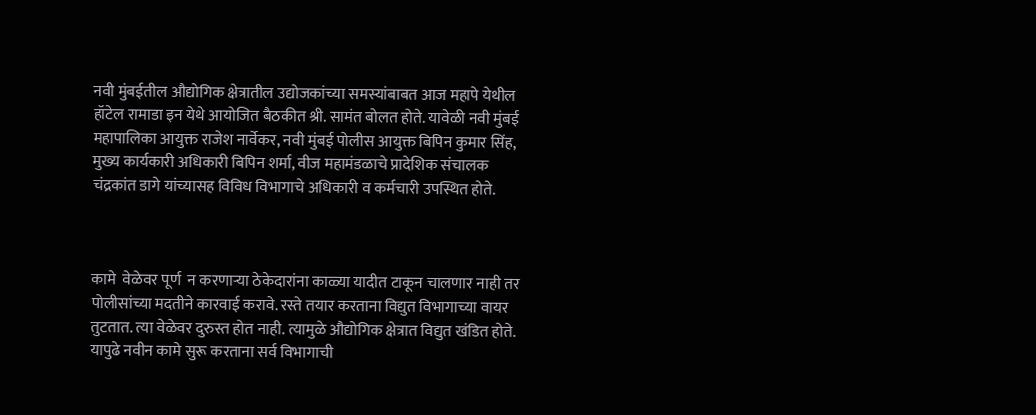नवी मुंबईतील औद्योगिक क्षेत्रातील उद्योजकांच्या समस्यांबाबत आज महापे येथील हॉटेल रामाडा इन येथे आयोजित बैठकीत श्री. सामंत बोलत होते. यावेळी नवी मुंबई महापालिका आयुक्त राजेश नार्वेकर, नवी मुंबई पोलीस आयुक्त बिपिन कुमार सिंह, मुख्य कार्यकारी अधिकारी बिपिन शर्मा, वीज महामंडळाचे प्रादेशिक संचालक चंद्रकांत डागे यांच्यासह विविध विभागाचे अधिकारी व कर्मचारी उपस्थित होते.



कामे  वेळेवर पूर्ण  न करणार्‍या ठेकेदारांना काळ्या यादीत टाकून चालणार नाही तर पोलीसांच्या मदतीने कारवाई करावे. रस्ते तयार करताना विद्युत विभागाच्या वायर तुटतात. त्या वेळेवर दुरुस्त होत नाही. त्यामुळे औद्योगिक क्षेत्रात विद्युत खंडित होते. यापुढे नवीन कामे सुरू करताना सर्व विभागाची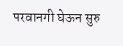परवानगी घेऊन सुरु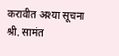करावीत अश्या सूचना श्री. सामंत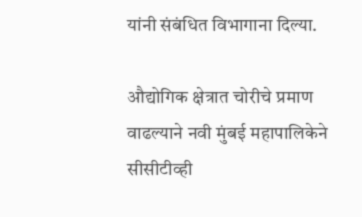यांनी संबंधित विभागाना दिल्या.

औद्योगिक क्षेत्रात चोरीचे प्रमाण वाढल्याने नवी मुंबई महापालिकेने सीसीटीव्ही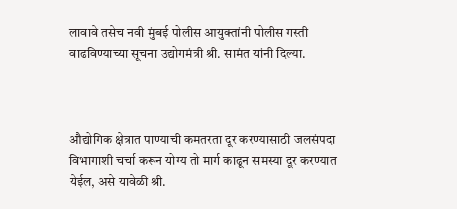लावावे तसेच नवी मुंबई पोलीस आयुक्तांनी पोलीस गस्ती वाढविण्याच्या सूचना उद्योगमंत्री श्री. सामंत यांनी दिल्या.



औद्योगिक क्षेत्रात पाण्याची कमतरता दूर करण्यासाठी जलसंपदा विभागाशी चर्चा करून योग्य तो मार्ग काढून समस्या दूर करण्यात येईल, असे यावेळी श्री.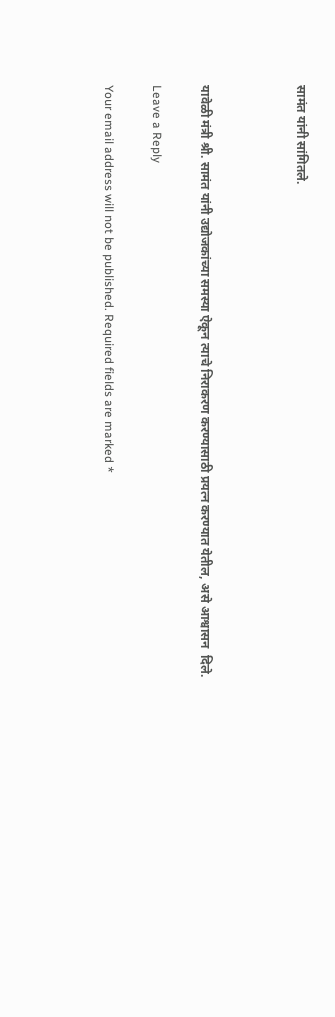सामंत यांनी सांगितले.



यावेळी मंत्री श्री. सामंत यांनी उद्योजकांच्या समस्या ऐकून त्याचे निराकरण करण्यासाठी प्रयत्न करण्यात येतील, असे आश्वासन  दिले.

Leave a Reply

Your email address will not be published. Required fields are marked *